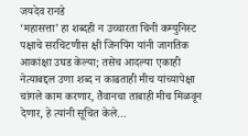जयदेव रानडे
‘महासत्ता’ हा शब्दही न उच्चारता चिनी कम्युनिस्ट पक्षाचे सरचिटणीस क्षी जिनपिंग यांनी जागतिक आकांक्षा उघड केल्या; तसेच आदल्या एकाही नेत्याबद्दल उणा शब्द न काढताही मीच यांच्यापेक्षा चांगले काम करणार, तैवानचा ताबाही मीच मिळवून देणार, हे त्यांनी सूचित केले…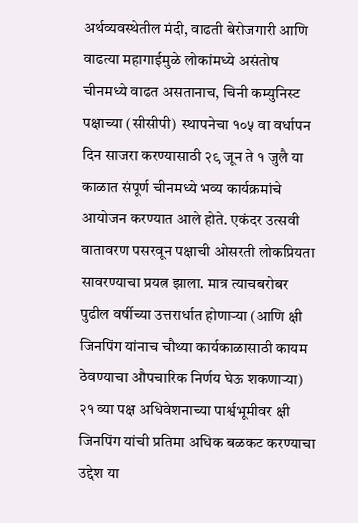अर्थव्यवस्थेतील मंदी, वाढती बेरोजगारी आणि वाढत्या महागाईमुळे लोकांमध्ये असंतोष चीनमध्ये वाढत असतानाच, चिनी कम्युनिस्ट पक्षाच्या (सीसीपी)  स्थापनेचा १०५ वा वर्धापन दिन साजरा करण्यासाठी २९ जून ते १ जुलै या काळात संपूर्ण चीनमध्ये भव्य कार्यक्रमांचे आयोजन करण्यात आले होते. एकंदर उत्सवी वातावरण पसरवून पक्षाची ओसरती लोकप्रियता सावरण्याचा प्रयत्न झाला. मात्र त्याचबरोबर पुढील वर्षीच्या उत्तरार्धात होणार्‍या (आणि क्षी जिनपिंग यांनाच चौथ्या कार्यकाळासाठी कायम ठेवण्याचा औपचारिक निर्णय घेऊ शकणार्‍या) २१ व्या पक्ष अधिवेशनाच्या पार्श्वभूमीवर क्षी जिनपिंग यांची प्रतिमा अधिक बळकट करण्याचा उद्देश या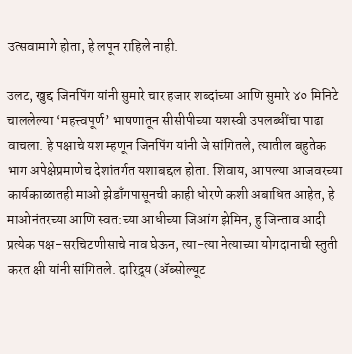उत्सवामागे होता, हे लपून राहिले नाही.

उलट, खुद्द जिनपिंग यांनी सुमारे चार हजार शब्दांच्या आणि सुमारे ४० मिनिटे चाललेल्या ‘महत्त्वपूर्ण’ भाषणातून सीसीपीच्या यशस्वी उपलब्धींचा पाढा वाचला. हे पक्षाचे यश म्हणून जिनपिंग यांनी जे सांगितले, त्यातील बहुतेक भाग अपेक्षेप्रमाणेच देशांतर्गत यशाबद्दल होता. शिवाय, आपल्या आजवरच्या कार्यकाळातही माओ झेडाँगपासूनची काही धोरणे कशी अबाधित आहेत, हे माओनंतरच्या आणि स्वत:च्या आधीच्या जिआंग झेमिन, हु जिन्ताव आदी प्रत्येक पक्ष-सरचिटणीसाचे नाव घेऊन, त्या-त्या नेत्याच्या योगदानाची स्तुती करत क्षी यांनी सांगितले. दारिद्र्य (ॲब्सोल्यूट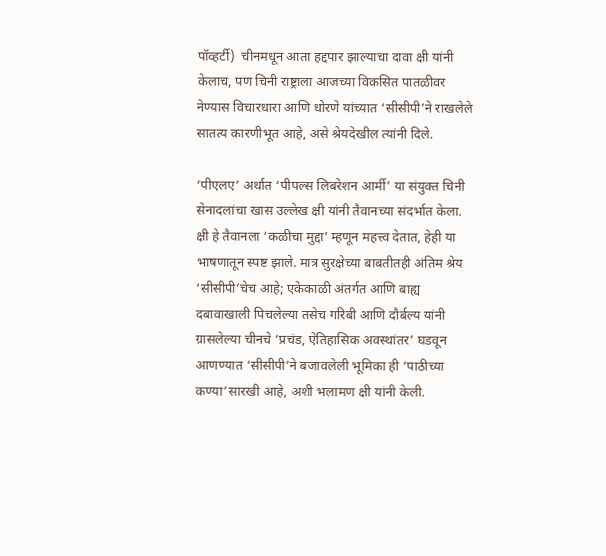पॉव्हर्टी)  चीनमधून आता हद्दपार झाल्याचा दावा क्षी यांनी केलाच, पण चिनी राष्ट्राला आजच्या विकसित पातळीवर नेण्यास विचारधारा आणि धोरणे यांच्यात ‘सीसीपी’ने राखलेले सातत्य कारणीभूत आहे, असे श्रेयदेखील त्यांनी दिले.

‘पीएलए’ अर्थात ‘पीपल्स लिबरेशन आर्मी’ या संयुक्त चिनी सेनादलांचा खास उल्लेख क्षी यांनी तैवानच्या संदर्भात केला. क्षी हे तैवानला ‘कळीचा मुद्दा’ म्हणून महत्त्व देतात, हेही या भाषणातून स्पष्ट झाले. मात्र सुरक्षेच्या बाबतीतही अंतिम श्रेय ‘सीसीपी’चेच आहे; एकेकाळी अंतर्गत आणि बाह्य दबावाखाली पिचलेल्या तसेच गरिबी आणि दौर्बल्य यांनी ग्रासलेल्या चीनचे ‘प्रचंड, ऐतिहासिक अवस्थांतर’ घडवून आणण्यात ‘सीसीपी’ने बजावलेली भूमिका ही ‘पाठीच्या कण्या’सारखी आहे, अशी भलामण क्षी यांनी केली.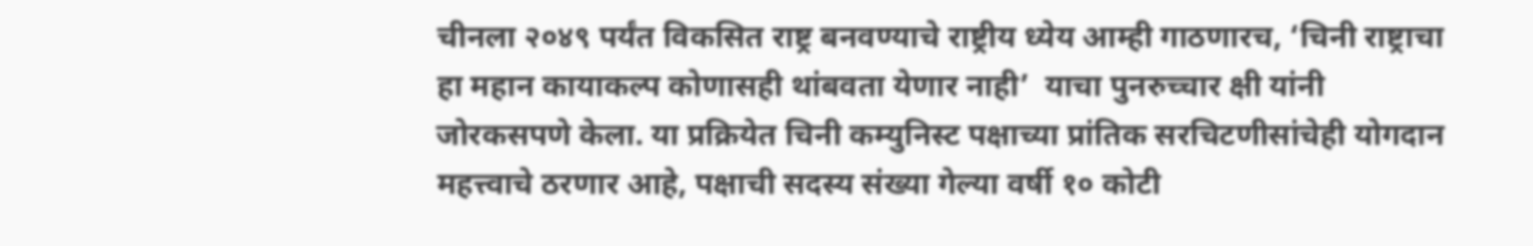चीनला २०४९ पर्यंत विकसित राष्ट्र बनवण्याचे राष्ट्रीय ध्येय आम्ही गाठणारच, ‘चिनी राष्ट्राचा हा महान कायाकल्प कोणासही थांबवता येणार नाही’  याचा पुनरुच्चार क्षी यांनी जोरकसपणे केला. या प्रक्रियेत चिनी कम्युनिस्ट पक्षाच्या प्रांतिक सरचिटणीसांचेही योगदान महत्त्वाचे ठरणार आहे, पक्षाची सदस्य संख्या गेल्या वर्षी १० कोटी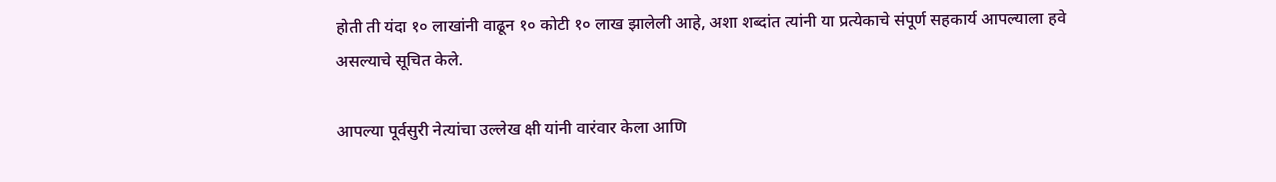होती ती यंदा १० लाखांनी वाढून १० कोटी १० लाख झालेली आहे, अशा शब्दांत त्यांनी या प्रत्येकाचे संपूर्ण सहकार्य आपल्याला हवे असल्याचे सूचित केले.

आपल्या पूर्वसुरी नेत्यांचा उल्लेख क्षी यांनी वारंवार केला आणि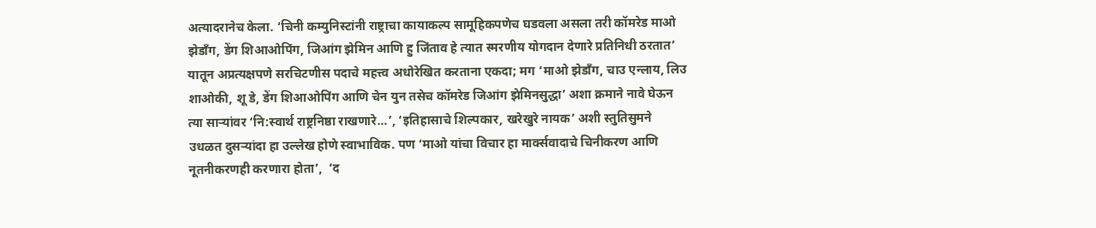अत्यादरानेच केला. ‘चिनी कम्युनिस्टांनी राष्ट्राचा कायाकल्प सामूहिकपणेच घडवला असला तरी कॉमरेड माओ झेडाँग, डेंग शिआओपिंग, जिआंग झेमिन आणि हु जिंताव हे त्यात स्मरणीय योगदान देणारे प्रतिनिधी ठरतात’ यातून अप्रत्यक्षपणे सरचिटणीस पदाचे महत्त्व अधोरेखित करताना एकदा; मग ‘माओ झेडाँग, चाउ एन्लाय, लिउ शाओकी, शू डे, डेंग शिआओपिंग आणि चेन युन तसेच कॉमरेड जिआंग झेमिनसुद्धा’ अशा क्रमाने नावे घेऊन त्या सार्‍यांवर ‘नि:स्वार्थ राष्ट्रनिष्ठा राखणारे…’, ‘इतिहासाचे शिल्पकार, खरेखुरे नायक’ अशी स्तुतिसुमने उधळत दुसर्‍यांदा हा उल्लेख होणे स्वाभाविक. पण ‘माओ यांचा विचार हा मार्क्सवादाचे चिनीकरण आणि नूतनीकरणही करणारा होता’,  ‘द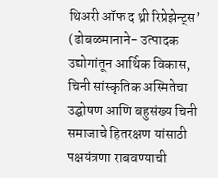थिअरी ऑफ द थ्री रिप्रेझेन्ट्स’ (ढोबळमानाने- उत्पादक उद्योगांतून आर्थिक विकास, चिनी सांस्कृतिक अस्मितेचा उद्घोषण आणि बहुसंख्य चिनी समाजाचे हितरक्षण यांसाठी पक्षयंत्रणा राबवण्याची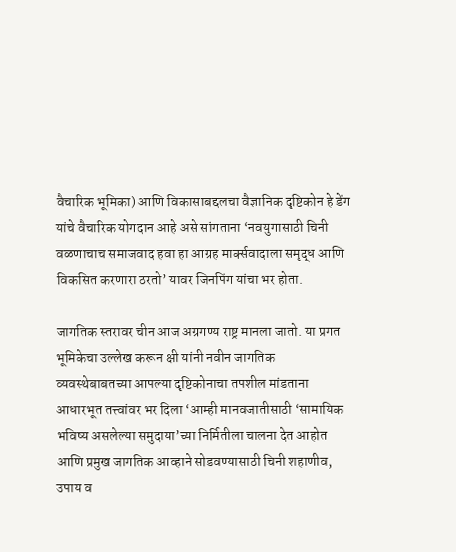वैचारिक भूमिका) आणि विकासाबद्दलचा वैज्ञानिक दृष्टिकोन हे डेंग यांचे वैचारिक योगदान आहे असे सांगताना ‘नवयुगासाठी चिनी वळणाचाच समाजवाद हवा हा आग्रह मार्क्सवादाला समृद्ध आणि विकसित करणारा ठरतो’ यावर जिनपिंग यांचा भर होता.

जागतिक स्तरावर चीन आज अग्रगण्य राष्ट्र मानला जातो. या प्रगत भूमिकेचा उल्लेख करून क्षी यांनी नवीन जागतिक व्यवस्थेबाबतच्या आपल्या दृष्टिकोनाचा तपशील मांडताना आधारभूत तत्त्वांवर भर दिला ‘आम्ही मानवजातीसाठी ‘सामायिक भविष्य असलेल्या समुदाया’च्या निर्मितीला चालना देत आहोत आणि प्रमुख जागतिक आव्हाने सोडवण्यासाठी चिनी शहाणीव, उपाय व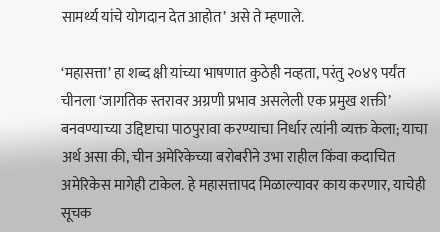सामर्थ्य यांचे योगदान देत आहोत’ असे ते म्हणाले.

‘महासत्ता’ हा शब्द क्षी यांच्या भाषणात कुठेही नव्हता, परंतु २०४९ पर्यंत चीनला ‘जागतिक स्तरावर अग्रणी प्रभाव असलेली एक प्रमुख शक्ती’ बनवण्याच्या उद्दिष्टाचा पाठपुरावा करण्याचा निर्धार त्यांनी व्यक्त केला; याचा अर्थ असा की, चीन अमेरिकेच्या बरोबरीने उभा राहील किंवा कदाचित अमेरिकेस मागेही टाकेल. हे महासत्तापद मिळाल्यावर काय करणार, याचेही सूचक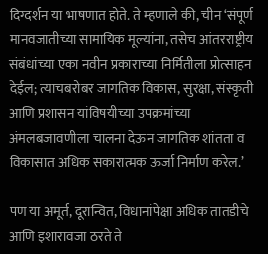दिग्दर्शन या भाषणात होते. ते म्हणाले की, चीन ‘संपूर्ण मानवजातीच्या सामायिक मूल्यांना, तसेच आंतरराष्ट्रीय संबंधांच्या एका नवीन प्रकाराच्या निर्मितीला प्रोत्साहन देईल; त्याचबरोबर जागतिक विकास, सुरक्षा, संस्कृती आणि प्रशासन यांविषयीच्या उपक्रमांच्या अंमलबजावणीला चालना देऊन जागतिक शांतता व विकासात अधिक सकारात्मक ऊर्जा निर्माण करेल.’

पण या अमूर्त, दूरान्वित, विधानांपेक्षा अधिक तातडीचे  आणि इशारावजा ठरते ते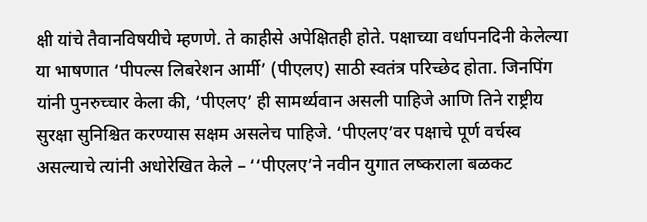क्षी यांचे तैवानविषयीचे म्हणणे. ते काहीसे अपेक्षितही होते. पक्षाच्या वर्धापनदिनी केलेल्या या भाषणात ‘पीपल्स लिबरेशन आर्मी’ (पीएलए) साठी स्वतंत्र परिच्छेद होता. जिनपिंग यांनी पुनरुच्चार केला की, ‘पीएलए’ ही सामर्थ्यवान असली पाहिजे आणि तिने राष्ट्रीय सुरक्षा सुनिश्चित करण्यास सक्षम असलेच पाहिजे. ‘पीएलए’वर पक्षाचे पूर्ण वर्चस्व असल्याचे त्यांनी अधोरेखित केले – ‘‘पीएलए’ने नवीन युगात लष्कराला बळकट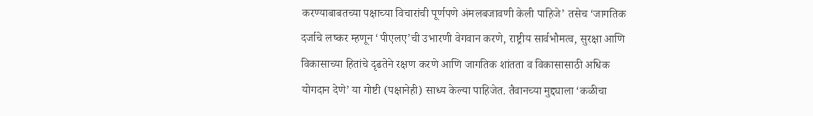करण्याबाबतच्या पक्षाच्या विचारांची पूर्णपणे अंमलबजावणी केली पाहिजे’ तसेच ‘जागतिक दर्जाचे लष्कर म्हणून ‘पीएलए’ची उभारणी वेगवान करणे, राष्ट्रीय सार्वभौमत्व, सुरक्षा आणि विकासाच्या हितांचे दृढतेने रक्षण करणे आणि जागतिक शांतता व विकासासाठी अधिक योगदान देणे’ या गोष्टी (पक्षानेही) साध्य केल्या पाहिजेत. तैवानच्या मुद्द्याला ‘कळीचा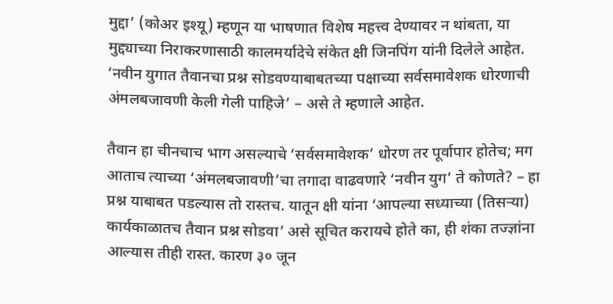मुद्दा’ (कोअर इश्यू) म्हणून या भाषणात विशेष महत्त्व देण्यावर न थांबता, या मुद्द्याच्या निराकरणासाठी कालमर्यादेचे संकेत क्षी जिनपिंग यांनी दिलेले आहेत. ‘नवीन युगात तैवानचा प्रश्न सोडवण्याबाबतच्या पक्षाच्या सर्वसमावेशक धोरणाची अंमलबजावणी केली गेली पाहिजे’ – असे ते म्हणाले आहेत.

तैवान हा चीनचाच भाग असल्याचे ‘सर्वसमावेशक’ धोरण तर पूर्वापार होतेच; मग आताच त्याच्या ‘अंमलबजावणी’चा तगादा वाढवणारे ‘नवीन युग’ ते कोणते? – हा प्रश्न याबाबत पडल्यास तो रास्तच. यातून क्षी यांना ‘आपल्या सध्याच्या (तिसर्‍या) कार्यकाळातच तैवान प्रश्न सोडवा’ असे सूचित करायचे होते का, ही शंका तज्ज्ञांना आल्यास तीही रास्त. कारण ३० जून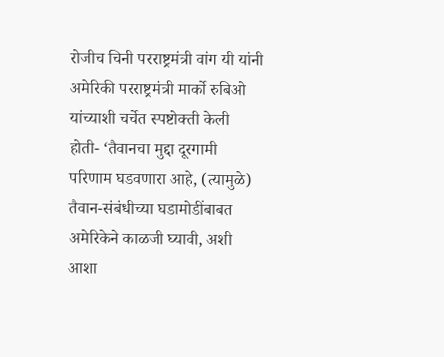रोजीच चिनी परराष्ट्रमंत्री वांग यी यांनी अमेरिकी परराष्ट्रमंत्री मार्को रुबिओ यांच्याशी चर्चेत स्पष्टोक्ती केली होती- ‘तैवानचा मुद्दा दूरगामी परिणाम घडवणारा आहे, (त्यामुळे) तैवान-संबंधीच्या घडामोडींबाबत अमेरिकेने काळजी घ्यावी, अशी आशा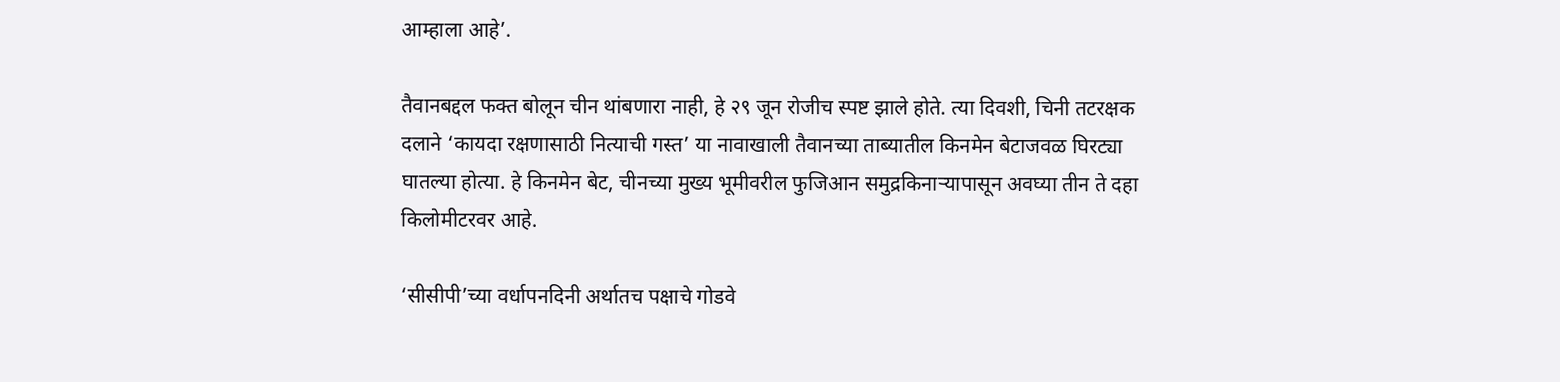आम्हाला आहे’.

तैवानबद्दल फक्त बोलून चीन थांबणारा नाही, हे २९ जून रोजीच स्पष्ट झाले होते. त्या दिवशी, चिनी तटरक्षक दलाने ‘कायदा रक्षणासाठी नित्याची गस्त’ या नावाखाली तैवानच्या ताब्यातील किनमेन बेटाजवळ घिरट्या घातल्या होत्या. हे किनमेन बेट, चीनच्या मुख्य भूमीवरील फुजिआन समुद्रकिनार्‍यापासून अवघ्या तीन ते दहा किलोमीटरवर आहे.

‘सीसीपी’च्या वर्धापनदिनी अर्थातच पक्षाचे गोडवे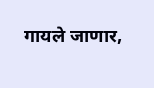गायले जाणार,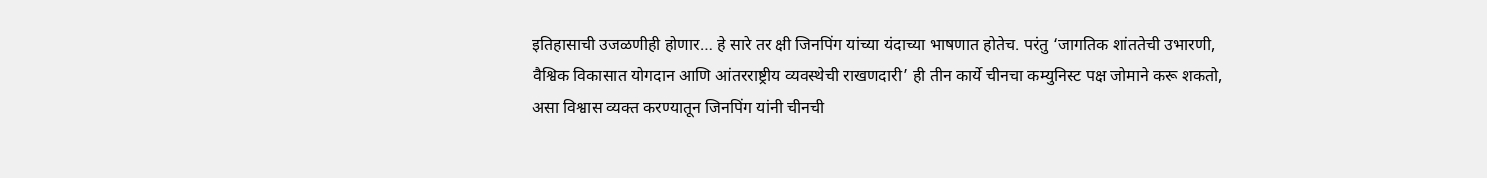इतिहासाची उजळणीही होणार… हे सारे तर क्षी जिनपिंग यांच्या यंदाच्या भाषणात होतेच. परंतु ‘जागतिक शांततेची उभारणी, वैश्विक विकासात योगदान आणि आंतरराष्ट्रीय व्यवस्थेची राखणदारी’ ही तीन कार्ये चीनचा कम्युनिस्ट पक्ष जोमाने करू शकतो, असा विश्वास व्यक्त करण्यातून जिनपिंग यांनी चीनची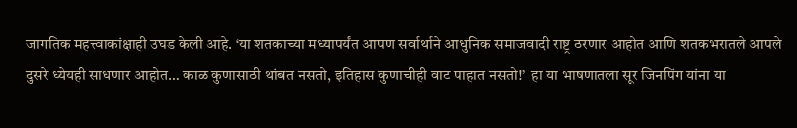जागतिक महत्त्वाकांक्षाही उघड केली आहे. ‘या शतकाच्या मध्यापर्यंत आपण सर्वार्थाने आधुनिक समाजवादी राष्ट्र ठरणार आहोत आणि शतकभरातले आपले दुसरे ध्येयही साधणार आहोत… काळ कुणासाठी थांबत नसतो, इतिहास कुणाचीही वाट पाहात नसतो!’  हा या भाषणातला सूर जिनपिंग यांना या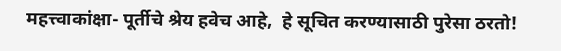महत्त्वाकांक्षा- पूर्तीचे श्रेय हवेच आहे,  हे सूचित करण्यासाठी पुरेसा ठरतो!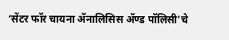‘सेंटर फॉर चायना ॲनालिसिस ॲण्ड पॉलिसी’चे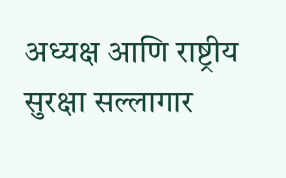अध्यक्ष आणि राष्ट्रीय सुरक्षा सल्लागार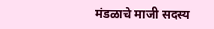मंडळाचे माजी सदस्य